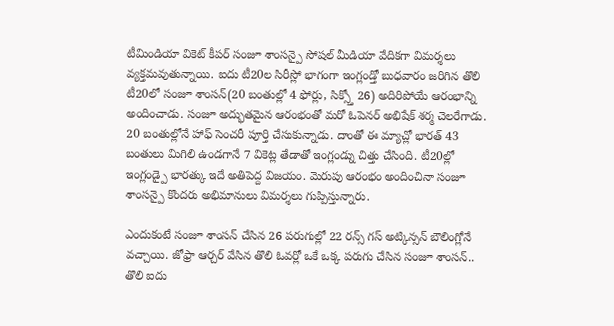టీమిండియా వికెట్ కీపర్ సంజూ శాంసన్పై సోషల్ మీడియా వేదికగా విమర్శలు వ్యక్తమవుతున్నాయి. ఐదు టీ20ల సిరీస్లో భాగంగా ఇంగ్లండ్తో బుధవారం జరిగిన తొలి టీ20లో సంజూ శాంసన్(20 బంతుల్లో 4 ఫోర్లు, సిక్స్తో 26) అదిరిపోయే ఆరంభాన్ని అందించాడు. సంజూ అద్భుతమైన ఆరంభంతో మరో ఓపెనర్ అభిషేక్ శర్మ చెలరేగాడు.
20 బంతుల్లోనే హాఫ్ సెంచరీ పూర్తి చేసుకున్నాడు. దాంతో ఈ మ్యాచ్లో భారత్ 43 బంతులు మిగిలి ఉండగానే 7 వికెట్ల తేడాతో ఇంగ్లండ్ను చిత్తు చేసింది. టీ20ల్లో ఇంగ్లండ్పై భారత్కు ఇదే అతిపెద్ద విజయం. మెరుపు ఆరంభం అందించినా సంజూ శాంసన్పై కొందరు అభిమానులు విమర్శలు గుప్పిస్తున్నారు.

ఎందుకంటే సంజూ శాంసన్ చేసిన 26 పరుగుల్లో 22 రన్స్ గస్ అట్కిన్సన్ బౌలింగ్లోనే వచ్చాయి. జోఫ్రా ఆర్చర్ వేసిన తొలి ఓవర్లో ఒకే ఒక్క పరుగు చేసిన సంజూ శాంసన్.. తొలి ఐదు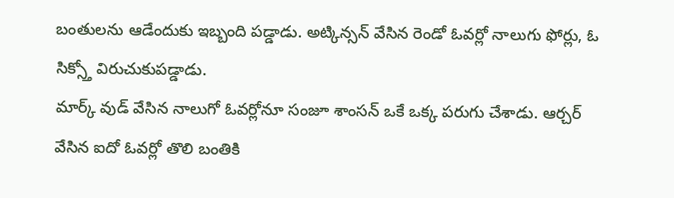బంతులను ఆడేందుకు ఇబ్బంది పడ్డాడు. అట్కిన్సన్ వేసిన రెండో ఓవర్లో నాలుగు ఫోర్లు, ఓ సిక్స్తో విరుచుకుపడ్డాడు.
మార్క్ వుడ్ వేసిన నాలుగో ఓవర్లోనూ సంజూ శాంసన్ ఒకే ఒక్క పరుగు చేశాడు. ఆర్చర్ వేసిన ఐదో ఓవర్లో తొలి బంతికి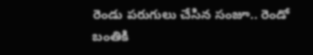రెండు పరుగులు చేసిన సంజూ.. రెండో బంతికి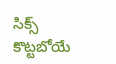సిక్స్ కొట్టబోయే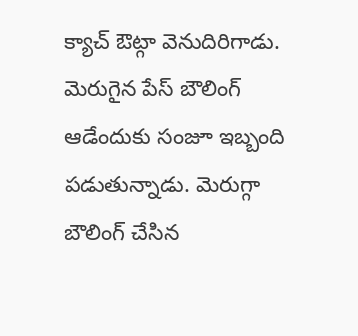క్యాచ్ ఔట్గా వెనుదిరిగాడు. మెరుగైన పేస్ బౌలింగ్ ఆడేందుకు సంజూ ఇబ్బంది పడుతున్నాడు. మెరుగ్గా బౌలింగ్ చేసిన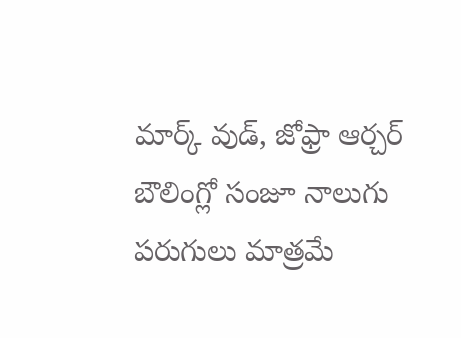మార్క్ వుడ్, జోఫ్రా ఆర్చర్ బౌలింగ్లో సంజూ నాలుగు పరుగులు మాత్రమే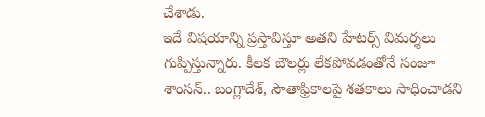చేశాడు.
ఇదే విషయాన్ని ప్రస్తావిస్తూ అతని హేటర్స్ విమర్శలు గుప్పిస్తున్నారు. కీలక బౌలర్లు లేకపోవడంతోనే సంజూ శాంసన్.. బంగ్లాదేశ్, సౌతాఫ్రికాలపై శతకాలు సాధించాడని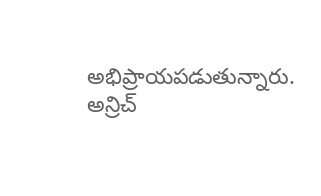అభిప్రాయపడుతున్నారు. అన్రిచ్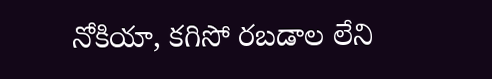నోకియా, కగిసో రబడాల లేని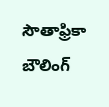సౌతాఫ్రికా బౌలింగ్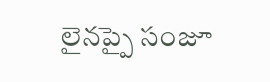లైనప్పై సంజూ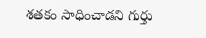శతకం సాధించాడని గుర్తు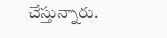చేస్తున్నారు.